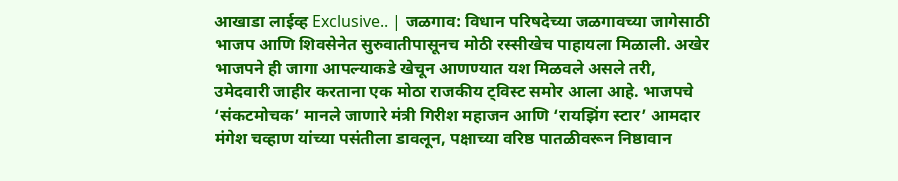आखाडा लाईव्ह Exclusive.. | जळगाव: विधान परिषदेच्या जळगावच्या जागेसाठी भाजप आणि शिवसेनेत सुरुवातीपासूनच मोठी रस्सीखेच पाहायला मिळाली. अखेर भाजपने ही जागा आपल्याकडे खेचून आणण्यात यश मिळवले असले तरी, उमेदवारी जाहीर करताना एक मोठा राजकीय ट्विस्ट समोर आला आहे. भाजपचे ‘संकटमोचक’ मानले जाणारे मंत्री गिरीश महाजन आणि ‘रायझिंग स्टार’ आमदार मंगेश चव्हाण यांच्या पसंतीला डावलून, पक्षाच्या वरिष्ठ पातळीवरून निष्ठावान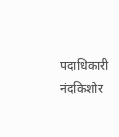पदाधिकारी नंदकिशोर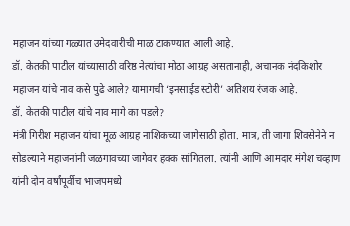महाजन यांच्या गळ्यात उमेदवारीची माळ टाकण्यात आली आहे.
डॉ. केतकी पाटील यांच्यासाठी वरिष्ठ नेत्यांचा मोठा आग्रह असतानाही, अचानक नंदकिशोर महाजन यांचे नाव कसे पुढे आले? यामागची ‘इनसाईड स्टोरी’ अतिशय रंजक आहे.
डॉ. केतकी पाटील यांचे नाव मागे का पडले?
मंत्री गिरीश महाजन यांचा मूळ आग्रह नाशिकच्या जागेसाठी होता. मात्र, ती जागा शिवसेनेने न सोडल्याने महाजनांनी जळगावच्या जागेवर हक्क सांगितला. त्यांनी आणि आमदार मंगेश चव्हाण यांनी दोन वर्षांपूर्वीच भाजपमध्ये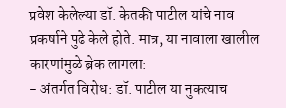प्रवेश केलेल्या डॉ. केतकी पाटील यांचे नाव प्रकर्षाने पुढे केले होते. मात्र, या नावाला खालील कारणांमुळे ब्रेक लागला:
- अंतर्गत विरोध: डॉ. पाटील या नुकत्याच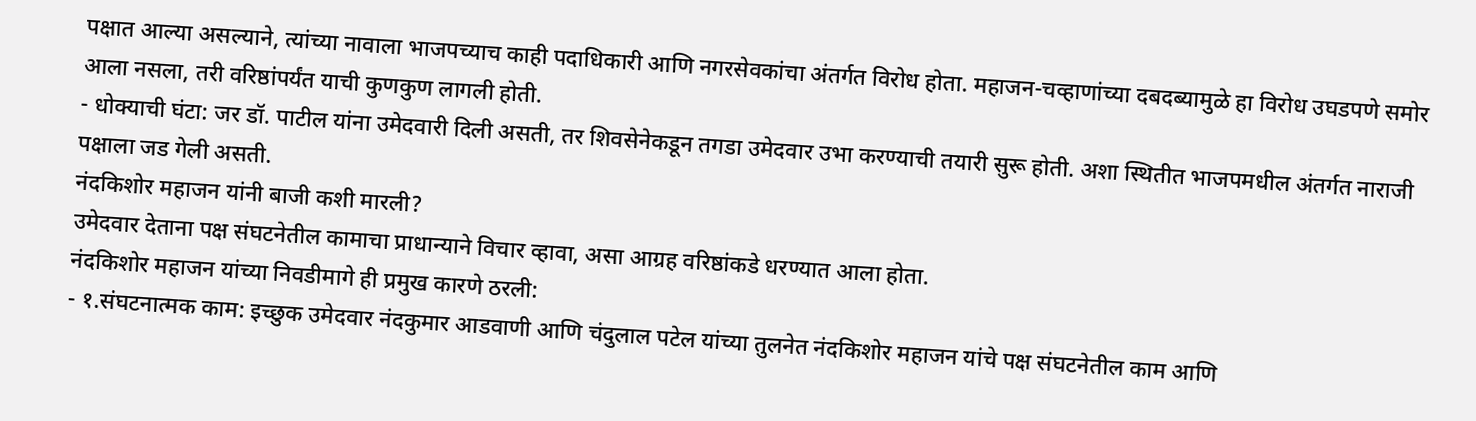पक्षात आल्या असल्याने, त्यांच्या नावाला भाजपच्याच काही पदाधिकारी आणि नगरसेवकांचा अंतर्गत विरोध होता. महाजन-चव्हाणांच्या दबदब्यामुळे हा विरोध उघडपणे समोर आला नसला, तरी वरिष्ठांपर्यंत याची कुणकुण लागली होती.
- धोक्याची घंटा: जर डॉ. पाटील यांना उमेदवारी दिली असती, तर शिवसेनेकडून तगडा उमेदवार उभा करण्याची तयारी सुरू होती. अशा स्थितीत भाजपमधील अंतर्गत नाराजी पक्षाला जड गेली असती.
नंदकिशोर महाजन यांनी बाजी कशी मारली?
उमेदवार देताना पक्ष संघटनेतील कामाचा प्राधान्याने विचार व्हावा, असा आग्रह वरिष्ठांकडे धरण्यात आला होता.
नंदकिशोर महाजन यांच्या निवडीमागे ही प्रमुख कारणे ठरली:
- १.संघटनात्मक काम: इच्छुक उमेदवार नंदकुमार आडवाणी आणि चंदुलाल पटेल यांच्या तुलनेत नंदकिशोर महाजन यांचे पक्ष संघटनेतील काम आणि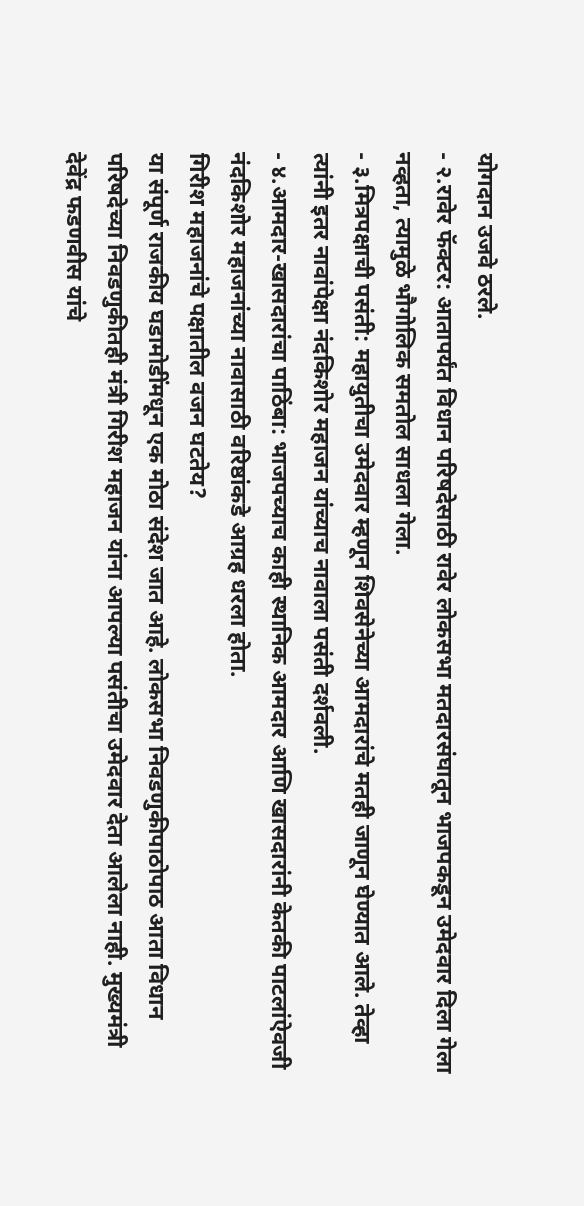योगदान उजवे ठरले.
- २.रावेर फॅक्टर: आतापर्यंत विधान परिषदेसाठी रावेर लोकसभा मतदारसंघातून भाजपकडून उमेदवार दिला गेला नव्हता, त्यामुळे भौगोलिक समतोल साधला गेला.
- ३.मित्रपक्षाची पसंती: महायुतीचा उमेदवार म्हणून शिवसेनेच्या आमदारांचे मतही जाणून घेण्यात आले. तेव्हा त्यांनी इतर नावांपेक्षा नंदकिशोर महाजन यांच्याच नावाला पसंती दर्शवली.
- ४.आमदार-खासदारांचा पाठिंबा: भाजपच्याच काही स्थानिक आमदार आणि खासदारांनी केतकी पाटलांऐवजी नंदकिशोर महाजनांच्या नावासाठी वरिष्ठांकडे आग्रह धरला होता.
गिरीश महाजनांचे पक्षातील वजन घटतेय?
या संपूर्ण राजकीय घडामोडींमधून एक मोठा संदेश जात आहे. लोकसभा निवडणुकीपाठोपाठ आता विधान परिषदेच्या निवडणुकीतही मंत्री गिरीश महाजन यांना आपल्या पसंतीचा उमेदवार देता आलेला नाही. मुख्यमंत्री देवेंद्र फडणवीस यांचे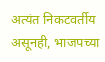अत्यंत निकटवर्तीय असूनही, भाजपच्या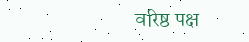वरिष्ठ पक्ष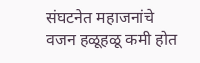संघटनेत महाजनांचे वजन हळूहळू कमी होत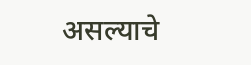असल्याचे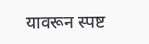यावरून स्पष्ट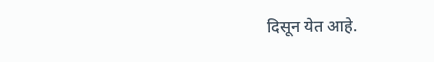दिसून येत आहे.